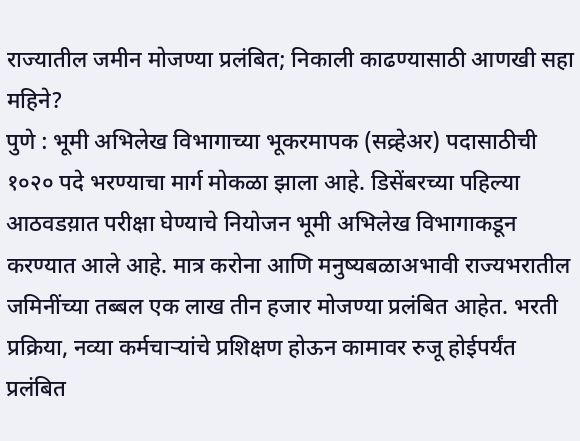राज्यातील जमीन मोजण्या प्रलंबित; निकाली काढण्यासाठी आणखी सहा महिने?
पुणे : भूमी अभिलेख विभागाच्या भूकरमापक (सव्र्हेअर) पदासाठीची १०२० पदे भरण्याचा मार्ग मोकळा झाला आहे. डिसेंबरच्या पहिल्या आठवडय़ात परीक्षा घेण्याचे नियोजन भूमी अभिलेख विभागाकडून करण्यात आले आहे. मात्र करोना आणि मनुष्यबळाअभावी राज्यभरातील जमिनींच्या तब्बल एक लाख तीन हजार मोजण्या प्रलंबित आहेत. भरती प्रक्रिया, नव्या कर्मचाऱ्यांचे प्रशिक्षण होऊन कामावर रुजू होईपर्यंत प्रलंबित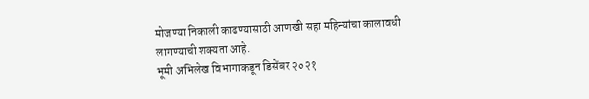मोजण्या निकाली काढण्यासाठी आणखी सहा महिन्यांचा कालावधी लागण्याची शक्यता आहे.
भूमी अभिलेख विभागाकडून डिसेंबर २०२१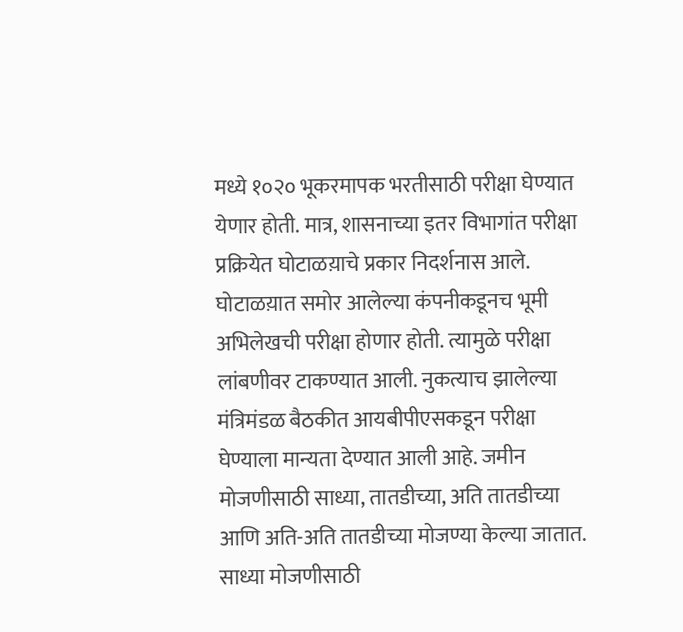मध्ये १०२० भूकरमापक भरतीसाठी परीक्षा घेण्यात येणार होती. मात्र, शासनाच्या इतर विभागांत परीक्षा प्रक्रियेत घोटाळय़ाचे प्रकार निदर्शनास आले. घोटाळय़ात समोर आलेल्या कंपनीकडूनच भूमी अभिलेखची परीक्षा होणार होती. त्यामुळे परीक्षा लांबणीवर टाकण्यात आली. नुकत्याच झालेल्या मंत्रिमंडळ बैठकीत आयबीपीएसकडून परीक्षा घेण्याला मान्यता देण्यात आली आहे. जमीन मोजणीसाठी साध्या, तातडीच्या, अति तातडीच्या आणि अति-अति तातडीच्या मोजण्या केल्या जातात. साध्या मोजणीसाठी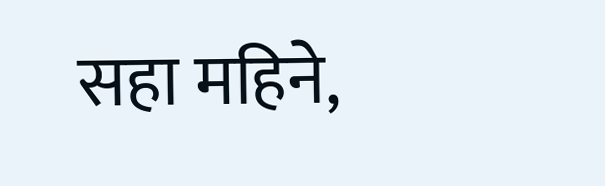सहा महिने,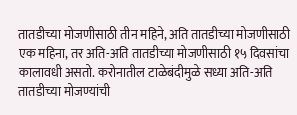तातडीच्या मोजणीसाठी तीन महिने, अति तातडीच्या मोजणीसाठी एक महिना, तर अति-अति तातडीच्या मोजणीसाठी १५ दिवसांचा कालावधी असतो. करोनातील टाळेबंदीमुळे सध्या अति-अति तातडीच्या मोजण्यांची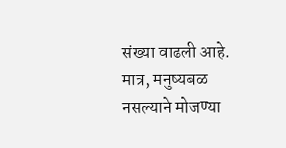संख्या वाढली आहे. मात्र, मनुष्यबळ नसल्याने मोजण्या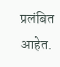प्रलंबित आहेत.